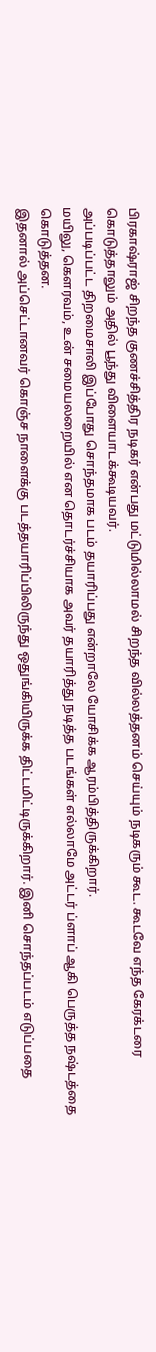பிரகாஷ்ராஜ் சிறந்த குணச்சித்திர நடிகர் என்பது மட்டுமில்லாமல் சிறந்த வில்லத்தனம் செய்யும் நடிகரும் கூட. கூடவே எந்த கேரக்டரை கொடுத்தாலும் அதில் பூந்து விளையாடக்கூடியவர்.
அப்படிப்பட்ட திறமைசாலி இப்போது சொந்தமாக படம் தயாரிப்பது என்றாலே யோசிக்க ஆரம்பித்திருக்கிறார்.
மயிலு, கெளரவம், உன் சமையலறையில் என தொடர்ச்சியாக அவர் தயாரித்து நடித்த படங்கள் எல்லாமே அட்டர் ப்ளாப் ஆகி பெருத்த நஷ்டத்தை கொடுத்தன.
இதனால் அப்செட்டானவர் கொஞ்ச நாளைக்கு படத்தயாரிப்பிலிருந்து ஒதுங்கியிருக்க திட்டமிட்டிருக்கிறார். இனி சொந்தப்படம் எடுப்பதை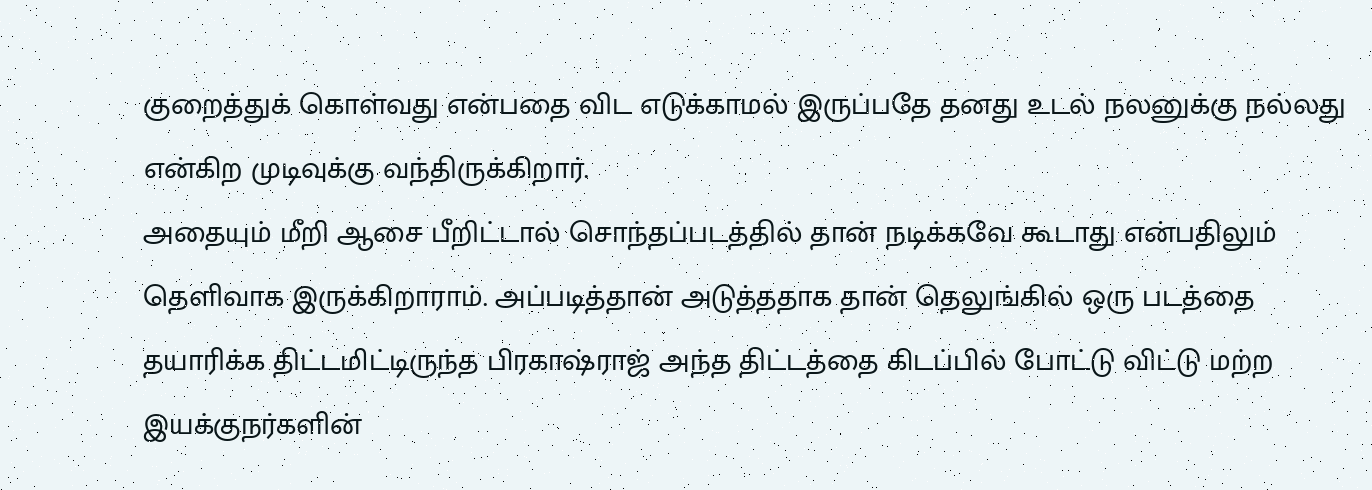குறைத்துக் கொள்வது என்பதை விட எடுக்காமல் இருப்பதே தனது உடல் நலனுக்கு நல்லது என்கிற முடிவுக்கு வந்திருக்கிறார்.
அதையும் மீறி ஆசை பீறிட்டால் சொந்தப்படத்தில் தான் நடிக்கவே கூடாது என்பதிலும் தெளிவாக இருக்கிறாராம். அப்படித்தான் அடுத்ததாக தான் தெலுங்கில் ஒரு படத்தை தயாரிக்க திட்டமிட்டிருந்த பிரகாஷ்ராஜ் அந்த திட்டத்தை கிடப்பில் போட்டு விட்டு மற்ற இயக்குநர்களின்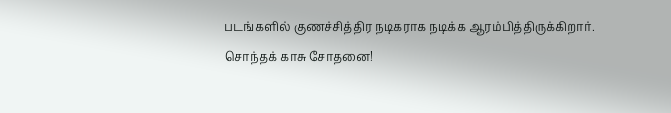படங்களில் குணச்சித்திர நடிகராக நடிக்க ஆரம்பித்திருக்கிறார்.
சொந்தக் காசு சோதனை!